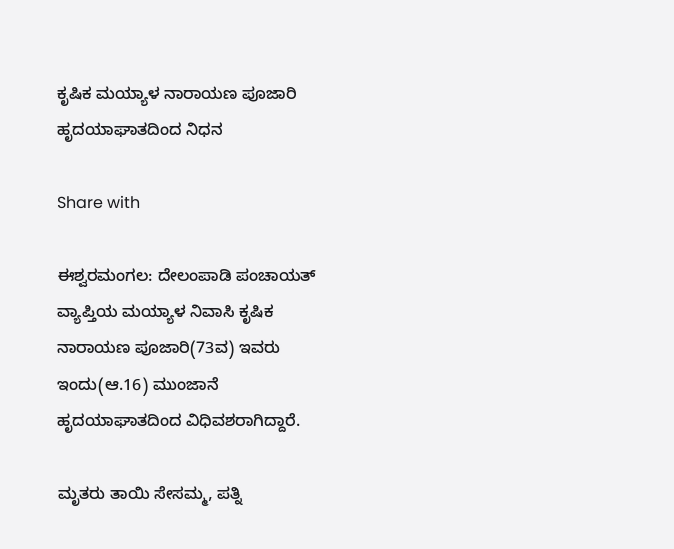ಕೃಷಿಕ ಮಯ್ಯಾಳ ನಾರಾಯಣ ಪೂಜಾರಿ ಹೃದಯಾಘಾತದಿಂದ ನಿಧನ

Share with

ಈಶ್ವರಮಂಗಲ: ದೇಲಂಪಾಡಿ ಪಂಚಾಯತ್ ವ್ಯಾಪ್ತಿಯ ಮಯ್ಯಾಳ ನಿವಾಸಿ ಕೃಷಿಕ ನಾರಾಯಣ ಪೂಜಾರಿ(73ವ) ಇವರು ಇಂದು(ಆ.16) ಮುಂಜಾನೆ ಹೃದಯಾಘಾತದಿಂದ ವಿಧಿವಶರಾಗಿದ್ದಾರೆ.

ಮೃತರು ತಾಯಿ ಸೇಸಮ್ಮ, ಪತ್ನಿ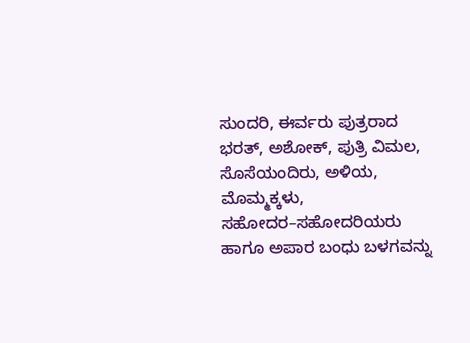ಸುಂದರಿ, ಈರ್ವರು ಪುತ್ರರಾದ ಭರತ್, ಅಶೋಕ್, ಪುತ್ರಿ ವಿಮಲ, ಸೊಸೆಯಂದಿರು, ಅಳಿಯ, ಮೊಮ್ಮಕ್ಕಳು, ಸಹೋದರ–ಸಹೋದರಿಯರು ಹಾಗೂ ಅಪಾರ ಬಂಧು ಬಳಗವನ್ನು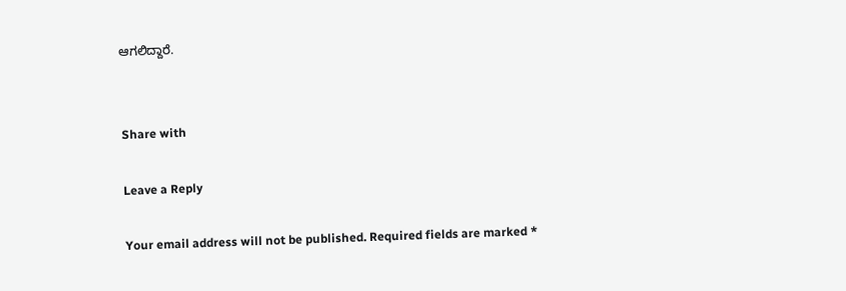ಆಗಲಿದ್ದಾರೆ.


Share with

Leave a Reply

Your email address will not be published. Required fields are marked *